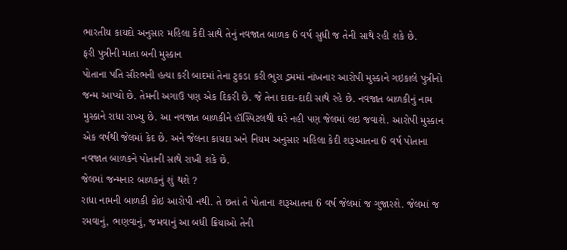ભારતીય કાયદો અનુસાર મહિલા કેદી સાથે તેનું નવજાત બાળક 6 વર્ષ સુધી જ તેની સાથે રહી શકે છે.
ફરી પુત્રીની માતા બની મુસ્કાન
પોતાના પતિ સૌરભની હત્યા કરી બાદમાં તેના ટુકડા કરી ભુરા ડ્રમમાં નાંખનાર આરોપી મુસ્કાને ગઇકાલે પુત્રીનો જન્મ આપ્યો છે. તેમની અગાઉ પણ એક દિકરી છે. જે તેના દાદા-દાદી સાથે રહે છે. નવજાત બાળકીનું નામ મુસ્કાને રાધા રાખ્યુ છે. આ નવજાત બાળકીને હૉસ્પિટલથી ઘરે નહી પણ જેલમાં લઇ જવાશે. આરોપી મુસ્કાન એક વર્ષથી જેલમાં કેદ છે. અને જેલના કાયદા અને નિયમ અનુસાર મહિલા કેદી શરૂઆતના 6 વર્ષ પોતાના નવજાત બાળકને પોતાની સાથે રાખી શકે છે.
જેલમાં જન્મનાર બાળકનું શું થશે ?
રાધા નામની બાળકી કોઇ આરોપી નથી. તે છતાં તે પોતાના શરૂઆતના 6 વર્ષ જેલમાં જ ગુજારશે. જેલમાં જ રમવાનું, ભણવાનું, જમવાનું આ બધી ક્રિયાઓ તેની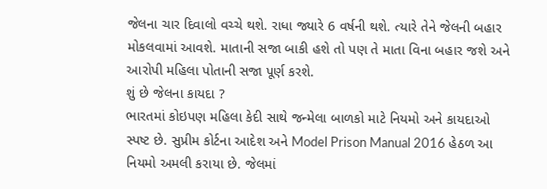જેલના ચાર દિવાલો વચ્ચે થશે. રાધા જ્યારે 6 વર્ષની થશે. ત્યારે તેને જેલની બહાર મોકલવામાં આવશે. માતાની સજા બાકી હશે તો પણ તે માતા વિના બહાર જશે અને આરોપી મહિલા પોતાની સજા પૂર્ણ કરશે.
શું છે જેલના કાયદા ?
ભારતમાં કોઇપણ મહિલા કેદી સાથે જન્મેલા બાળકો માટે નિયમો અને કાયદાઓ સ્પષ્ટ છે. સુપ્રીમ કોર્ટના આદેશ અને Model Prison Manual 2016 હેઠળ આ નિયમો અમલી કરાયા છે. જેલમાં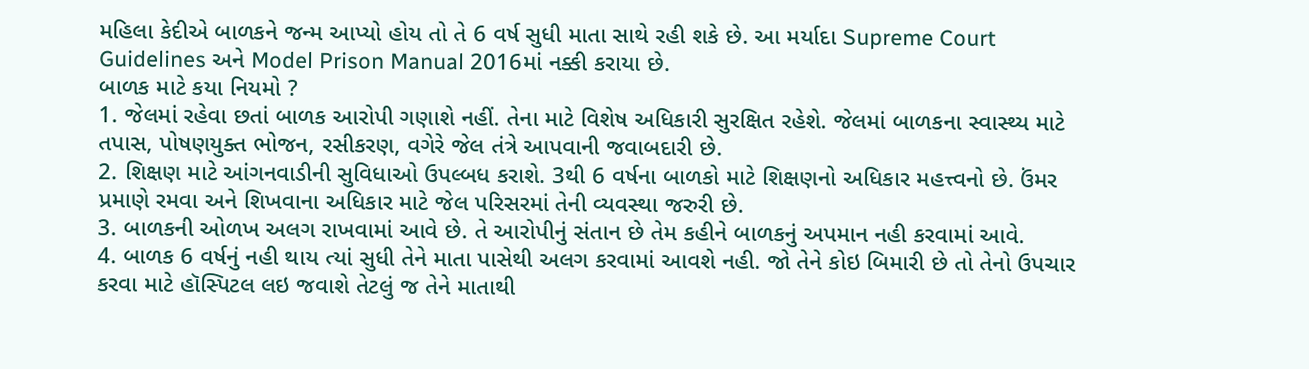મહિલા કેદીએ બાળકને જન્મ આપ્યો હોય તો તે 6 વર્ષ સુધી માતા સાથે રહી શકે છે. આ મર્યાદા Supreme Court Guidelines અને Model Prison Manual 2016માં નક્કી કરાયા છે.
બાળક માટે કયા નિયમો ?
1. જેલમાં રહેવા છતાં બાળક આરોપી ગણાશે નહીં. તેના માટે વિશેષ અધિકારી સુરક્ષિત રહેશે. જેલમાં બાળકના સ્વાસ્થ્ય માટે તપાસ, પોષણયુક્ત ભોજન, રસીકરણ, વગેરે જેલ તંત્રે આપવાની જવાબદારી છે.
2. શિક્ષણ માટે આંગનવાડીની સુવિધાઓ ઉપલ્બધ કરાશે. 3થી 6 વર્ષના બાળકો માટે શિક્ષણનો અધિકાર મહત્ત્વનો છે. ઉંમર પ્રમાણે રમવા અને શિખવાના અધિકાર માટે જેલ પરિસરમાં તેની વ્યવસ્થા જરુરી છે.
3. બાળકની ઓળખ અલગ રાખવામાં આવે છે. તે આરોપીનું સંતાન છે તેમ કહીને બાળકનું અપમાન નહી કરવામાં આવે.
4. બાળક 6 વર્ષનું નહી થાય ત્યાં સુધી તેને માતા પાસેથી અલગ કરવામાં આવશે નહી. જો તેને કોઇ બિમારી છે તો તેનો ઉપચાર કરવા માટે હૉસ્પિટલ લઇ જવાશે તેટલું જ તેને માતાથી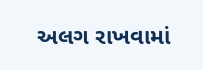અલગ રાખવામાં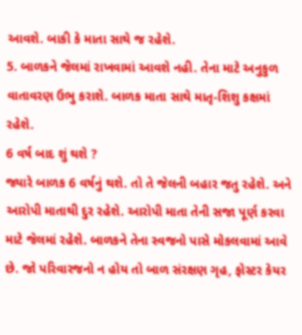આવશે. બાકી કે માતા સાથે જ રહેશે.
5. બાળકને જેલમાં રાખવામાં આવશે નહી. તેના માટે અનુકુળ વાતાવરણ ઉભુ કરાશે. બાળક માતા સાથે માતૃ-શિશુ કક્ષમાં રહેશે.
6 વર્ષ બાદ શું થશે ?
જ્યારે બાળક 6 વર્ષનું થશે. તો તે જેલની બહાર જતુ રહેશે. અને આરોપી માતાથી દુર રહેશે. આરોપી માતા તેની સજા પૂર્ણ કરવા માટે જેલમાં રહેશે. બાળકને તેના સ્વજનો પાસે મોકલવામાં આવે છે. જો પરિવારજનો ન હોય તો બાળ સંરક્ષણ ગૃહ, ફોસ્ટર કેયર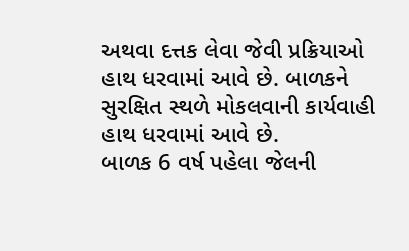અથવા દત્તક લેવા જેવી પ્રક્રિયાઓ હાથ ધરવામાં આવે છે. બાળકને સુરક્ષિત સ્થળે મોકલવાની કાર્યવાહી હાથ ધરવામાં આવે છે.
બાળક 6 વર્ષ પહેલા જેલની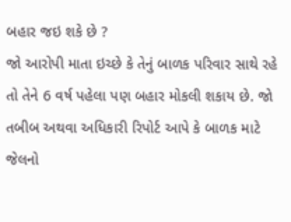બહાર જઇ શકે છે ?
જો આરોપી માતા ઇચ્છે કે તેનું બાળક પરિવાર સાથે રહે તો તેને 6 વર્ષ પહેલા પણ બહાર મોકલી શકાય છે. જો તબીબ અથવા અધિકારી રિપોર્ટ આપે કે બાળક માટે જેલનો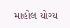માહોલ યોગ્ય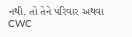નથી. તો તેને પરિવાર અથવા CWC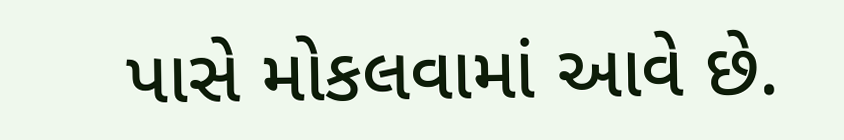પાસે મોકલવામાં આવે છે.